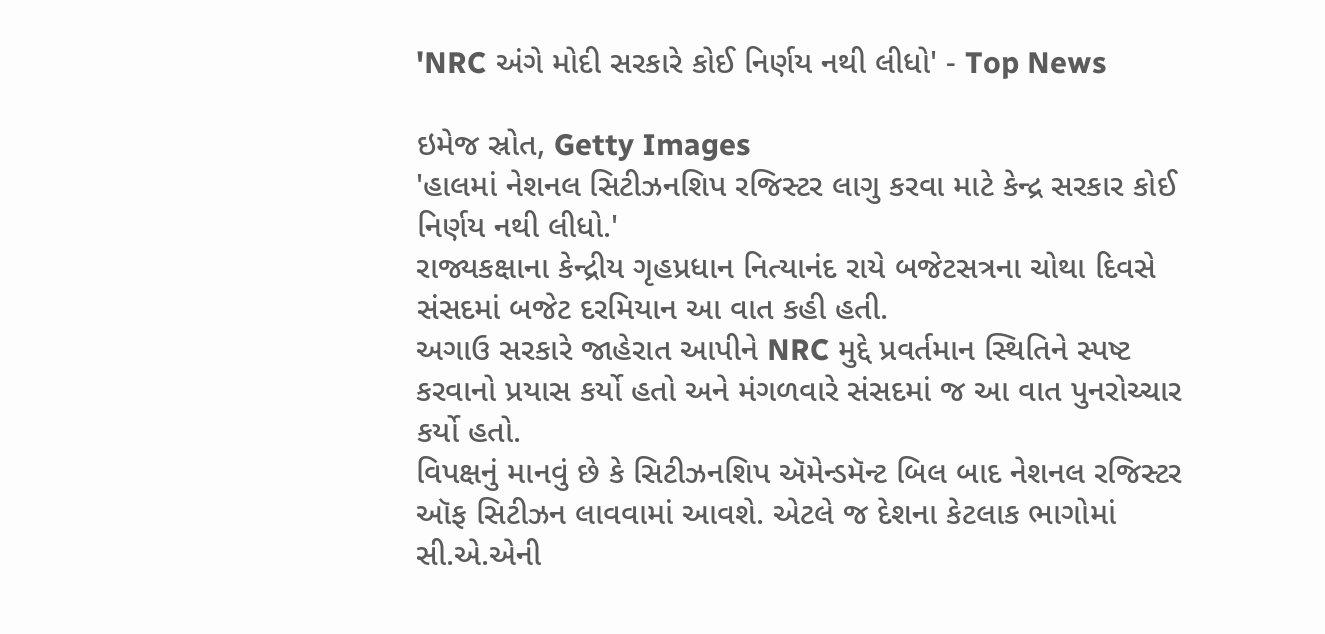'NRC અંગે મોદી સરકારે કોઈ નિર્ણય નથી લીધો' - Top News

ઇમેજ સ્રોત, Getty Images
'હાલમાં નેશનલ સિટીઝનશિપ રજિસ્ટર લાગુ કરવા માટે કેન્દ્ર સરકાર કોઈ નિર્ણય નથી લીધો.'
રાજ્યકક્ષાના કેન્દ્રીય ગૃહપ્રધાન નિત્યાનંદ રાયે બજેટસત્રના ચોથા દિવસે સંસદમાં બજેટ દરમિયાન આ વાત કહી હતી.
અગાઉ સરકારે જાહેરાત આપીને NRC મુદ્દે પ્રવર્તમાન સ્થિતિને સ્પષ્ટ કરવાનો પ્રયાસ કર્યો હતો અને મંગળવારે સંસદમાં જ આ વાત પુનરોચ્ચાર કર્યો હતો.
વિપક્ષનું માનવું છે કે સિટીઝનશિપ ઍમેન્ડમૅન્ટ બિલ બાદ નેશનલ રજિસ્ટર ઑફ સિટીઝન લાવવામાં આવશે. એટલે જ દેશના કેટલાક ભાગોમાં સી.એ.એની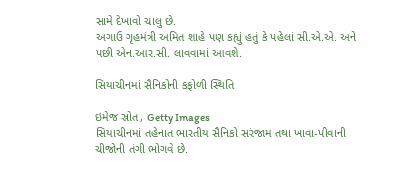સામે દેખાવો ચાલુ છે.
અગાઉ ગૃહમંત્રી અમિત શાહે પણ કહ્યું હતું કે પહેલાં સી.એ.એ. અને પછી એન.આર.સી. લાવવામાં આવશે.

સિયાચીનમાં સૈનિકોની કફોળી સ્થિતિ

ઇમેજ સ્રોત, Getty Images
સિયાચીનમાં તહેનાત ભારતીય સૈનિકો સરંજામ તથા ખાવા-પીવાની ચીજોની તંગી ભોગવે છે.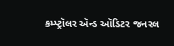કમ્પ્ટ્રૉલર ઍન્ડ ઑડિટર જનરલ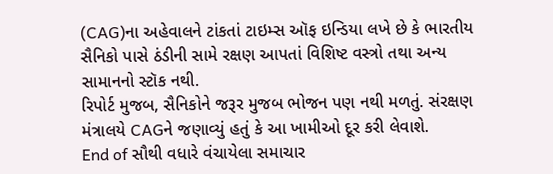(CAG)ના અહેવાલને ટાંકતાં ટાઇમ્સ ઑફ ઇન્ડિયા લખે છે કે ભારતીય સૈનિકો પાસે ઠંડીની સામે રક્ષણ આપતાં વિશિષ્ટ વસ્ત્રો તથા અન્ય સામાનનો સ્ટૉક નથી.
રિપોર્ટ મુજબ, સૈનિકોને જરૂર મુજબ ભોજન પણ નથી મળતું. સંરક્ષણ મંત્રાલયે CAGને જણાવ્યું હતું કે આ ખામીઓ દૂર કરી લેવાશે.
End of સૌથી વધારે વંચાયેલા સમાચાર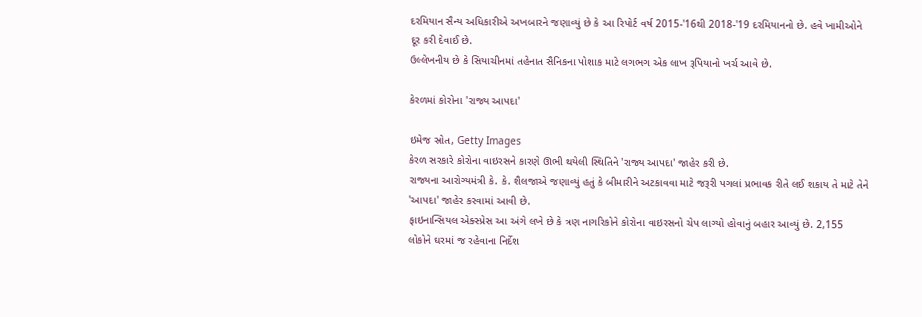દરમિયાન સૈન્ય અધિકારીએ અખબારને જણાવ્યું છે કે આ રિપોર્ટ વર્ષ 2015-'16થી 2018-'19 દરમિયાનનો છે. હવે ખામીઓને દૂર કરી દેવાઈ છે.
ઉલ્લેખનીય છે કે સિયાચીનમાં તહેનાત સૈનિકના પોશાક માટે લગભગ એક લાખ રૂપિયાનો ખર્ચ આવે છે.

કેરળમાં કોરોના 'રાજ્ય આપદા'

ઇમેજ સ્રોત, Getty Images
કેરળ સરકારે કોરોના વાઇરસને કારણે ઊભી થયેલી સ્થિતિને 'રાજ્ય આપદા' જાહેર કરી છે.
રાજ્યના આરોગ્યમંત્રી કે. કે. શૈલજાએ જણાવ્યું હતું કે બીમારીને અટકાવવા માટે જરૂરી પગલાં પ્રભાવક રીતે લઈ શકાય તે માટે તેને 'આપદા' જાહેર કરવામાં આવી છે.
ફાઇનાન્સિયલ એક્સ્પ્રેસ આ અંગે લખે છે કે ત્રણ નાગરિકોને કોરોના વાઇરસનો ચેપ લાગ્યો હોવાનું બહાર આવ્યું છે. 2,155 લોકોને ઘરમાં જ રહેવાના નિર્દેશ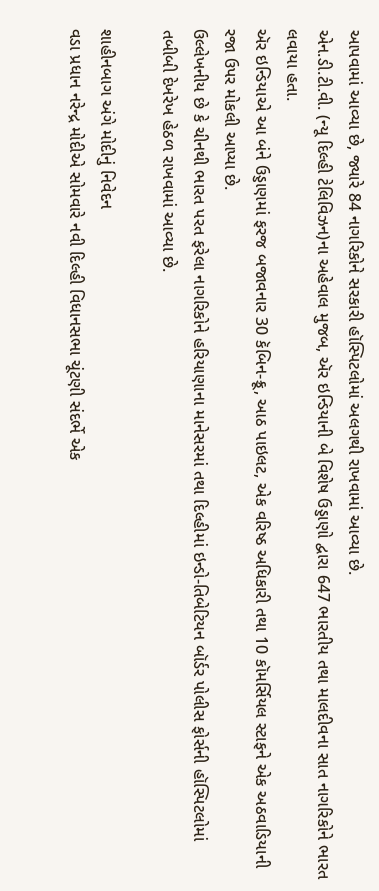આપવામાં આવ્યા છે, જ્યારે 84 નાગરિકોને સરકારી હૉસ્પિટલોમાં અલગથી રાખવામાં આવ્યા છે.
એન.ડી.ટી.વી. (ન્યૂ દિલ્હી ટેલિવિઝન)ના અહેવાલ મુજબ, ઍર ઇન્ડિયાની બે વિશેષ ઉડ્ડાણો દ્વારા 647 ભારતીય તથા માલદીવના સાત નાગરિકોને ભારત લવાયા હતા.
ઍર ઇન્ડિયાએ આ બંને ઉડ્ડાણમાં ફરજ બજાવનાર 30 કૅબિન-ક્રૂ, આઠ પાઇલટ, એક વરિષ્ઠ અધિકારી તથા 10 કૉમર્સિયલ સ્ટાફને એક અઠવાડિયાની રજા ઉપર મોકલી આપ્યા છે.
ઉલ્લેખનીય છે કે ચીનથી ભારત પરત ફરેલા નાગરિકોને હરિયાણાના માનેસરમાં તથા દિલ્હીમાં ઇન્ડો-તિબેટિયન બૉર્ડર પોલીસ ફોર્સની હૉસ્પિટલોમાં તબીબી દેખરેખ હેઠળ રાખવામાં આવ્યા છે.

શાહીનબાગ અંગે મોદીનું નિવેદન
વડા પ્રધાન નરેન્દ્ર મોદીએ સોમવારે નવી દિલ્હી વિધાનસભા ચૂંટણી સંદર્ભે એક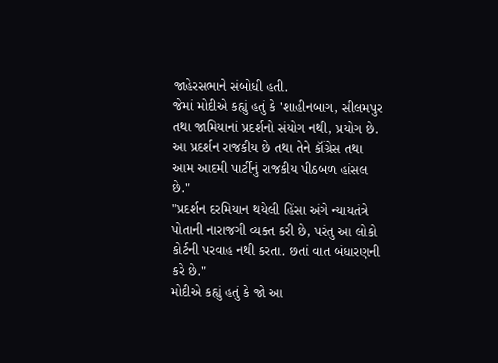જાહેરસભાને સંબોધી હતી.
જેમાં મોદીએ કહ્યું હતું કે 'શાહીનબાગ, સીલમપુર તથા જામિયાનાં પ્રદર્શનો સંયોગ નથી, પ્રયોગ છે. આ પ્રદર્શન રાજકીય છે તથા તેને કૉંગ્રેસ તથા આમ આદમી પાર્ટીનું રાજકીય પીઠબળ હાંસલ છે."
"પ્રદર્શન દરમિયાન થયેલી હિંસા અંગે ન્યાયતંત્રે પોતાની નારાજગી વ્યક્ત કરી છે, પરંતુ આ લોકો કોર્ટની પરવાહ નથી કરતા. છતાં વાત બંધારણની કરે છે."
મોદીએ કહ્યું હતું કે જો આ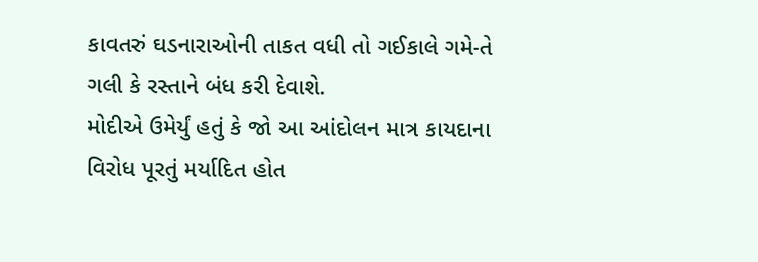કાવતરું ઘડનારાઓની તાકત વધી તો ગઈકાલે ગમે-તે ગલી કે રસ્તાને બંધ કરી દેવાશે.
મોદીએ ઉમેર્યું હતું કે જો આ આંદોલન માત્ર કાયદાના વિરોધ પૂરતું મર્યાદિત હોત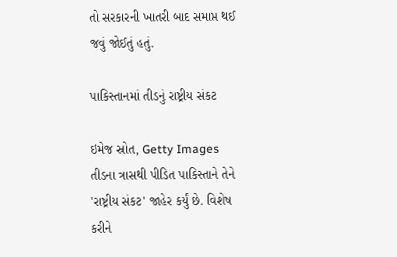તો સરકારની ખાતરી બાદ સમાપ્ત થઈ જવું જોઈતું હતું.

પાકિસ્તાનમાં તીડનું રાષ્ટ્રીય સંકટ

ઇમેજ સ્રોત, Getty Images
તીડના ત્રાસથી પીડિત પાકિસ્તાને તેને 'રાષ્ટ્રીય સંકટ' જાહેર કર્યું છે. વિશેષ કરીને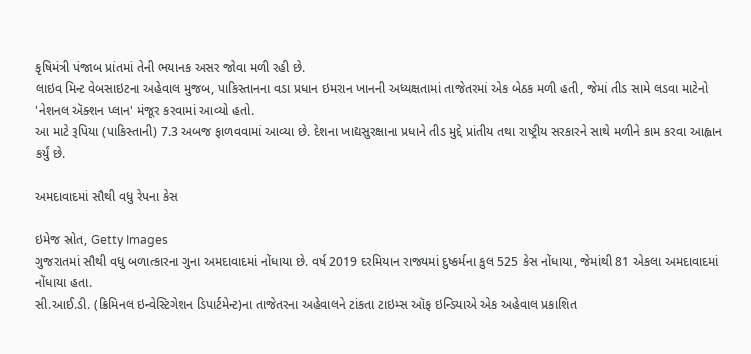કૃષિમંત્રી પંજાબ પ્રાંતમાં તેની ભયાનક અસર જોવા મળી રહી છે.
લાઇવ મિન્ટ વેબસાઇટના અહેવાલ મુજબ, પાકિસ્તાનના વડા પ્રધાન ઇમરાન ખાનની અધ્યક્ષતામાં તાજેતરમાં એક બેઠક મળી હતી, જેમાં તીડ સામે લડવા માટેનો 'નેશનલ ઍક્શન પ્લાન' મંજૂર કરવામાં આવ્યો હતો.
આ માટે રૂપિયા (પાકિસ્તાની) 7.3 અબજ ફાળવવામાં આવ્યા છે. દેશના ખાદ્યસુરક્ષાના પ્રધાને તીડ મુદ્દે પ્રાંતીય તથા રાષ્ટ્રીય સરકારને સાથે મળીને કામ કરવા આહ્વાન કર્યું છે.

અમદાવાદમાં સૌથી વધુ રેપના કેસ

ઇમેજ સ્રોત, Getty Images
ગુજરાતમાં સૌથી વધુ બળાત્કારના ગુના અમદાવાદમાં નોંધાયા છે. વર્ષ 2019 દરમિયાન રાજ્યમાં દુષ્કર્મના કુલ 525 કેસ નોંધાયા, જેમાંથી 81 એકલા અમદાવાદમાં નોંધાયા હતા.
સી.આઈ.ડી. (ક્રિમિનલ ઇન્વેસ્ટિગેશન ડિપાર્ટમેન્ટ)ના તાજેતરના અહેવાલને ટાંકતા ટાઇમ્સ ઑફ ઇન્ડિયાએ એક અહેવાલ પ્રકાશિત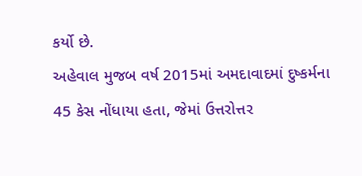કર્યો છે.
અહેવાલ મુજબ વર્ષ 2015માં અમદાવાદમાં દુષ્કર્મના 45 કેસ નોંધાયા હતા, જેમાં ઉત્તરોત્તર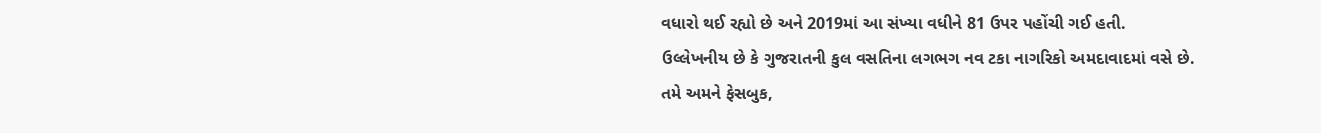વધારો થઈ રહ્યો છે અને 2019માં આ સંખ્યા વધીને 81 ઉપર પહોંચી ગઈ હતી.
ઉલ્લેખનીય છે કે ગુજરાતની કુલ વસતિના લગભગ નવ ટકા નાગરિકો અમદાવાદમાં વસે છે.
તમે અમને ફેસબુક,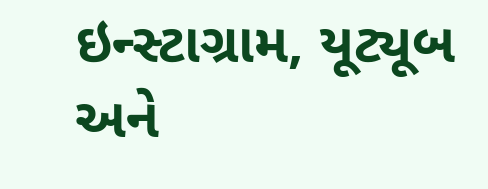ઇન્સ્ટાગ્રામ, યૂટ્યૂબ અને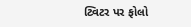ટ્વિટર પર ફોલો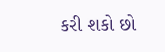કરી શકો છો